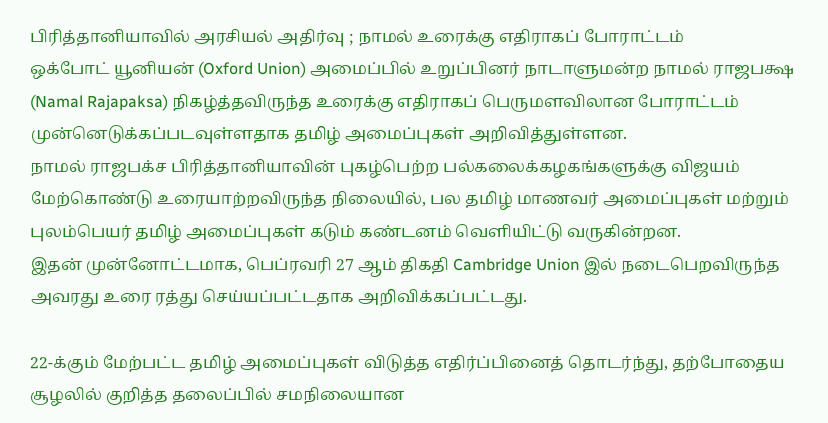பிரித்தானியாவில் அரசியல் அதிர்வு ; நாமல் உரைக்கு எதிராகப் போராட்டம்
ஒக்போட் யூனியன் (Oxford Union) அமைப்பில் உறுப்பினர் நாடாளுமன்ற நாமல் ராஜபக்ஷ (Namal Rajapaksa) நிகழ்த்தவிருந்த உரைக்கு எதிராகப் பெருமளவிலான போராட்டம் முன்னெடுக்கப்படவுள்ளதாக தமிழ் அமைப்புகள் அறிவித்துள்ளன.
நாமல் ராஜபக்ச பிரித்தானியாவின் புகழ்பெற்ற பல்கலைக்கழகங்களுக்கு விஜயம் மேற்கொண்டு உரையாற்றவிருந்த நிலையில், பல தமிழ் மாணவர் அமைப்புகள் மற்றும் புலம்பெயர் தமிழ் அமைப்புகள் கடும் கண்டனம் வெளியிட்டு வருகின்றன.
இதன் முன்னோட்டமாக, பெப்ரவரி 27 ஆம் திகதி Cambridge Union இல் நடைபெறவிருந்த அவரது உரை ரத்து செய்யப்பட்டதாக அறிவிக்கப்பட்டது.

22-க்கும் மேற்பட்ட தமிழ் அமைப்புகள் விடுத்த எதிர்ப்பினைத் தொடர்ந்து, தற்போதைய சூழலில் குறித்த தலைப்பில் சமநிலையான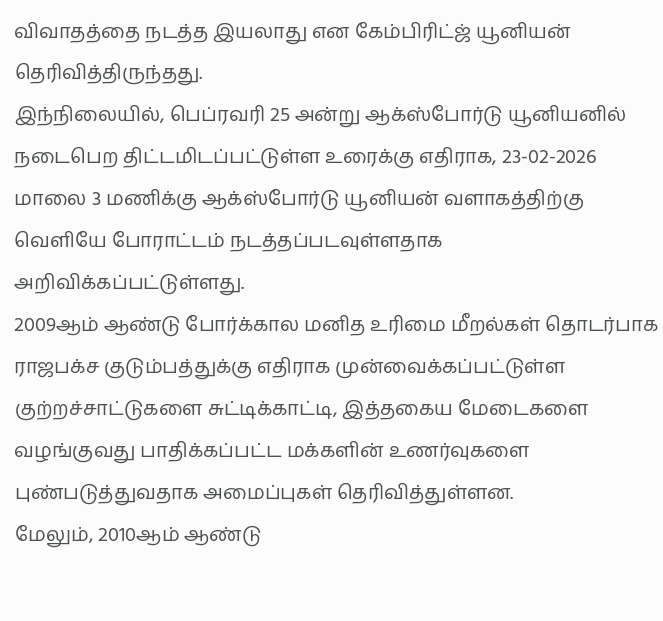விவாதத்தை நடத்த இயலாது என கேம்பிரிட்ஜ் யூனியன் தெரிவித்திருந்தது.
இந்நிலையில், பெப்ரவரி 25 அன்று ஆக்ஸ்போர்டு யூனியனில் நடைபெற திட்டமிடப்பட்டுள்ள உரைக்கு எதிராக, 23-02-2026 மாலை 3 மணிக்கு ஆக்ஸ்போர்டு யூனியன் வளாகத்திற்கு வெளியே போராட்டம் நடத்தப்படவுள்ளதாக அறிவிக்கப்பட்டுள்ளது.
2009ஆம் ஆண்டு போர்க்கால மனித உரிமை மீறல்கள் தொடர்பாக ராஜபக்ச குடும்பத்துக்கு எதிராக முன்வைக்கப்பட்டுள்ள குற்றச்சாட்டுகளை சுட்டிக்காட்டி, இத்தகைய மேடைகளை வழங்குவது பாதிக்கப்பட்ட மக்களின் உணர்வுகளை புண்படுத்துவதாக அமைப்புகள் தெரிவித்துள்ளன.
மேலும், 2010ஆம் ஆண்டு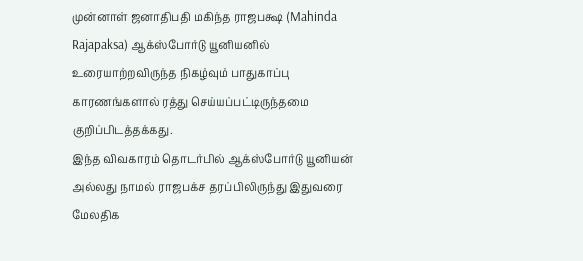முன்னாள் ஜனாதிபதி மகிந்த ராஜபக்ஷ (Mahinda Rajapaksa) ஆக்ஸ்போர்டு யூனியனில் உரையாற்றவிருந்த நிகழ்வும் பாதுகாப்பு காரணங்களால் ரத்து செய்யப்பட்டிருந்தமை குறிப்பிடத்தக்கது.
இந்த விவகாரம் தொடர்பில் ஆக்ஸ்போர்டு யூனியன் அல்லது நாமல் ராஜபக்ச தரப்பிலிருந்து இதுவரை மேலதிக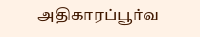அதிகாரப்பூர்வ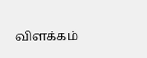விளக்கம்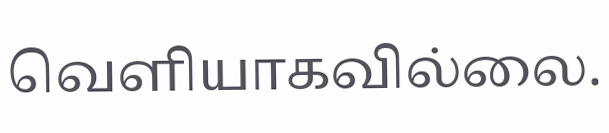வெளியாகவில்லை.